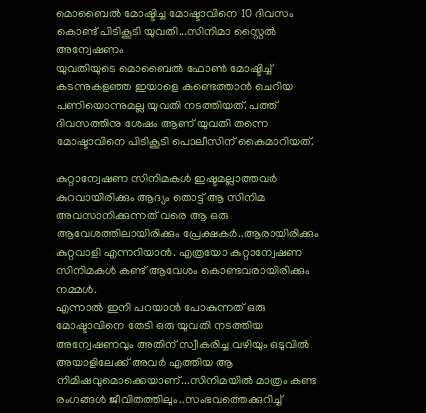മൊബൈൽ മോഷ്ടിച്ച മോഷ്ടാവിനെ 10 ദിവസം കൊണ്ട് പിടികൂടി യുവതി...സിനിമാ സ്റ്റൈൽ അന്വേഷണം
യുവതിയുടെ മൊബൈൽ ഫോൺ മോഷ്ടിച്ച് കടന്നുകളഞ്ഞ ഇയാളെ കണ്ടെത്താൻ ചെറിയ പണിയൊന്നുമല്ല യുവതി നടത്തിയത്. പത്ത് ദിവസത്തിനു ശേഷം ആണ് യുവതി തന്നെ മോഷ്ടാവിനെ പിടികൂടി പൊലീസിന് കൈമാറിയത്.

കുറ്റാന്വേഷണ സിനിമകൾ ഇഷ്ടമല്ലാത്തവർ കുറവായിരിക്കും ആദ്യം തൊട്ട് ആ സിനിമ അവസാനിക്കുന്നത് വരെ ആ ഒരു ആവേശത്തിലായിരിക്കും പ്രേക്ഷകർ..ആരായിരിക്കും കുറ്റവാളി എന്നറിയാൻ. എത്രയോ കുറ്റാന്വേഷണ സിനിമകൾ കണ്ട് ആവേശം കൊണ്ടവരായിരിക്കും നമ്മൾ.
എന്നാൽ ഇനി പറയാൻ പോകുന്നത് ഒരു മോഷ്ടാവിനെ തേടി ഒരു യുവതി നടത്തിയ അന്വേഷണവും അതിന് സ്വീകരിച്ച വഴിയും ഒടുവിൽ അയാളിലേക്ക് അവർ എത്തിയ ആ നിമിഷവുമൊക്കെയാണ്...സിനിമയിൽ മാത്രം കണ്ട രംഗങ്ങൾ ജീവിതത്തിലും..സംഭവത്തെക്കുറിച്ച്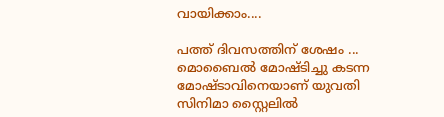വായിക്കാം....

പത്ത് ദിവസത്തിന് ശേഷം ...
മൊബൈൽ മോഷ്ടിച്ചു കടന്ന മോഷ്ടാവിനെയാണ് യുവതി സിനിമാ സ്റ്റൈലിൽ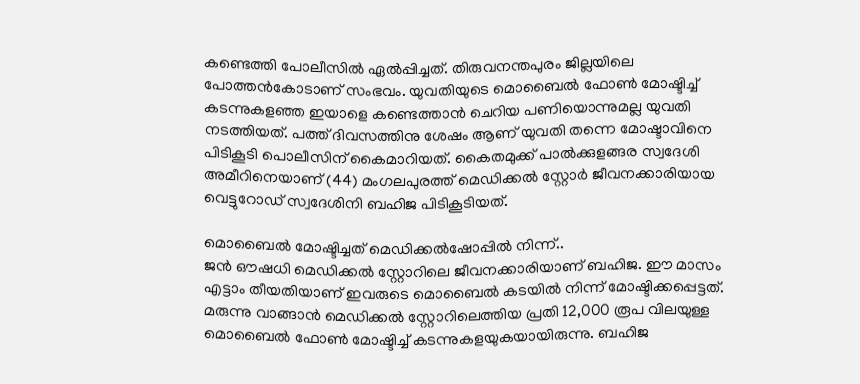കണ്ടെത്തി പോലീസിൽ ഏൽപ്പിച്ചത്. തിരുവനന്തപുരം ജില്ലയിലെ പോത്തൻകോടാണ് സംഭവം. യുവതിയുടെ മൊബൈൽ ഫോൺ മോഷ്ടിച്ച് കടന്നുകളഞ്ഞ ഇയാളെ കണ്ടെത്താൻ ചെറിയ പണിയൊന്നുമല്ല യുവതി നടത്തിയത്. പത്ത് ദിവസത്തിനു ശേഷം ആണ് യുവതി തന്നെ മോഷ്ടാവിനെ പിടികൂടി പൊലീസിന് കൈമാറിയത്. കൈതമുക്ക് പാൽക്കുളങ്ങര സ്വദേശി അമീറിനെയാണ് (44) മംഗലപുരത്ത് മെഡിക്കൽ സ്റ്റോർ ജീവനക്കാരിയായ വെട്ടുറോഡ് സ്വദേശിനി ബഹിജ പിടികൂടിയത്.

മൊബൈൽ മോഷ്ടിച്ചത് മെഡിക്കൽഷോപ്പിൽ നിന്ന്..
ജൻ ഔഷധി മെഡിക്കൽ സ്റ്റോറിലെ ജീവനക്കാരിയാണ് ബഹിജ. ഈ മാസം എട്ടാം തീയതിയാണ് ഇവരുടെ മൊബൈൽ കടയിൽ നിന്ന് മോഷ്ടിക്കപ്പെട്ടത്. മരുന്നു വാങ്ങാൻ മെഡിക്കൽ സ്റ്റോറിലെത്തിയ പ്രതി 12,000 രൂപ വിലയുള്ള മൊബൈൽ ഫോൺ മോഷ്ടിച്ച് കടന്നുകളയുകയായിരുന്നു. ബഹിജ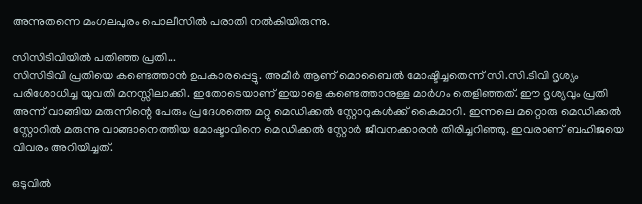അന്നുതന്നെ മംഗലപുരം പൊലീസിൽ പരാതി നൽകിയിരുന്നു.

സിസിടിവിയിൽ പതിഞ്ഞ പ്രതി...
സിസിടിവി പ്രതിയെ കണ്ടെത്താൻ ഉപകാരപ്പെട്ടു. അമീർ ആണ് മൊബൈൽ മോഷ്ടിച്ചതെന്ന് സി.സി.ടിവി ദൃശ്യം പരിശോധിച്ച യുവതി മനസ്സിലാക്കി. ഇതോടെയാണ് ഇയാളെ കണ്ടെത്താനുള്ള മാർഗം തെളിഞ്ഞത്. ഈ ദൃശ്യവും പ്രതി അന്ന് വാങ്ങിയ മരുന്നിന്റെ പേരും പ്രദേശത്തെ മറ്റു മെഡിക്കൽ സ്റ്റോറുകൾക്ക് കൈമാറി. ഇന്നലെ മറ്റൊരു മെഡിക്കൽ സ്റ്റോറിൽ മരുന്നു വാങ്ങാനെത്തിയ മോഷ്ടാവിനെ മെഡിക്കൽ സ്റ്റോർ ജീവനക്കാരൻ തിരിച്ചറിഞ്ഞു. ഇവരാണ് ബഹിജയെ വിവരം അറിയിച്ചത്.

ഒടുവിൽ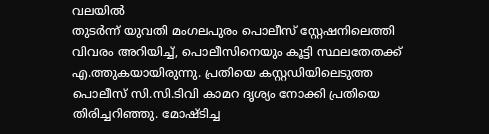വലയിൽ
തുടർന്ന് യുവതി മംഗലപുരം പൊലീസ് സ്റ്റേഷനിലെത്തി വിവരം അറിയിച്ച്, പൊലീസിനെയും കൂട്ടി സ്ഥലതേതക്ക് എ.ത്തുകയായിരുന്നു. പ്രതിയെ കസ്റ്റഡിയിലെടുത്ത പൊലീസ് സി.സി.ടിവി കാമറ ദൃശ്യം നോക്കി പ്രതിയെ തിരിച്ചറിഞ്ഞു. മോഷ്ടിച്ച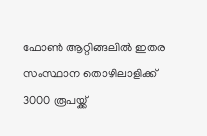ഫോൺ ആറ്റിങ്ങലിൽ ഇതര സംസ്ഥാന തൊഴിലാളിക്ക് 3000 രൂപയ്ക്ക്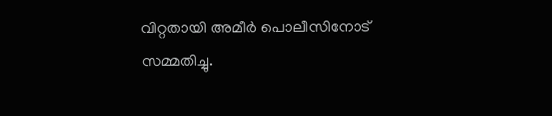വിറ്റതായി അമീർ പൊലീസിനോട് സമ്മതിച്ചു.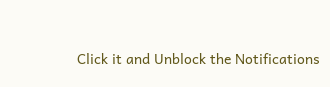Click it and Unblock the Notifications